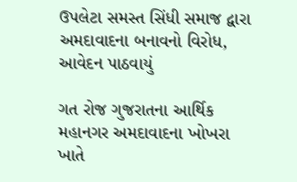ઉપલેટા સમસ્ત સિંધી સમાજ દ્વારા અમદાવાદના બનાવનો વિરોધ, આવેદન પાઠવાયું

ગત રોજ ગુજરાતના આર્થિક મહાનગર અમદાવાદના ખોખરા ખાતે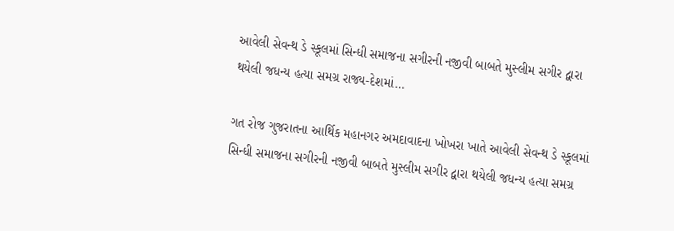આવેલી સેવન્થ ડે સ્કૂલમાં સિન્ધી સમાજના સગીરની નજીવી બાબતે મુસ્લીમ સગીર દ્વારા થયેલી જધન્ય હત્યા સમગ્ર રાજ્ય-દેશમાં…

ગત રોજ ગુજરાતના આર્થિક મહાનગર અમદાવાદના ખોખરા ખાતે આવેલી સેવન્થ ડે સ્કૂલમાં સિન્ધી સમાજના સગીરની નજીવી બાબતે મુસ્લીમ સગીર દ્વારા થયેલી જધન્ય હત્યા સમગ્ર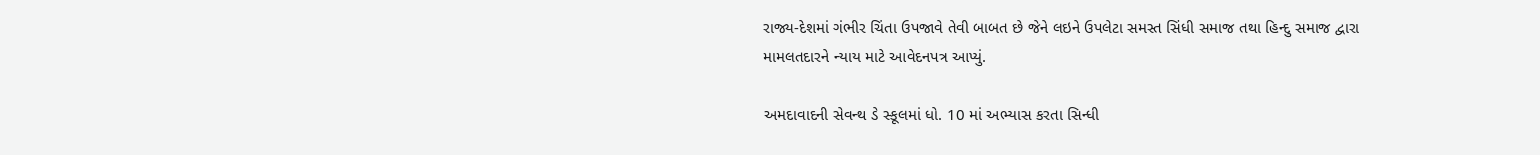રાજ્ય-દેશમાં ગંભીર ચિંતા ઉપજાવે તેવી બાબત છે જેને લઇને ઉપલેટા સમસ્ત સિંધી સમાજ તથા હિન્દુ સમાજ દ્વારા મામલતદારને ન્યાય માટે આવેદનપત્ર આપ્યું.

અમદાવાદની સેવન્થ ડે સ્કૂલમાં ધો. 10 માં અભ્યાસ કરતા સિન્ધી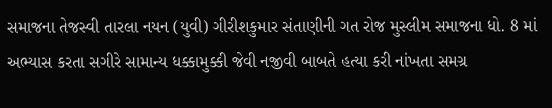સમાજના તેજસ્વી તારલા નયન (યુવી) ગીરીશકુમાર સંતાણીની ગત રોજ મુસ્લીમ સમાજના ધો. 8 માં અભ્યાસ કરતા સગીરે સામાન્ય ધક્કામુક્કી જેવી નજીવી બાબતે હત્યા કરી નાંખતા સમગ્ર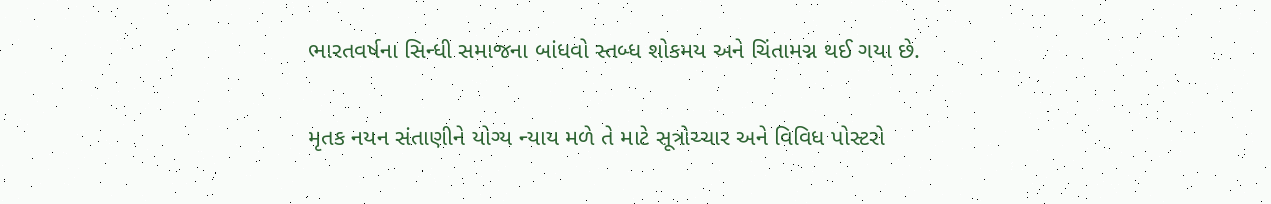ભારતવર્ષના સિન્ધી સમાજના બાંધવો સ્તબ્ધ શોકમય અને ચિંતામગ્ન થઈ ગયા છે.

મૃતક નયન સંતાણીને યોગ્ય ન્યાય મળે તે માટે સૂત્રોચ્ચાર અને વિવિધ પોસ્ટરો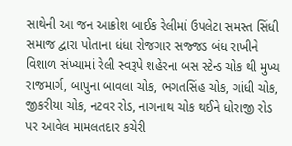સાથેની આ જન આક્રોશ બાઈક રેલીમાં ઉપલેટા સમસ્ત સિંધી સમાજ દ્વારા પોતાના ધંધા રોજગાર સજ્જડ બંધ રાખીને વિશાળ સંખ્યામાં રેલી સ્વરૂપે શહેરના બસ સ્ટેન્ડ ચોક થી મુખ્ય રાજમાર્ગ, બાપુના બાવલા ચોક, ભગતસિંહ ચોક, ગાંધી ચોક, જીકરીયા ચોક, નટવર રોડ, નાગનાથ ચોક થઈને ધોરાજી રોડ પર આવેલ મામલતદાર કચેરી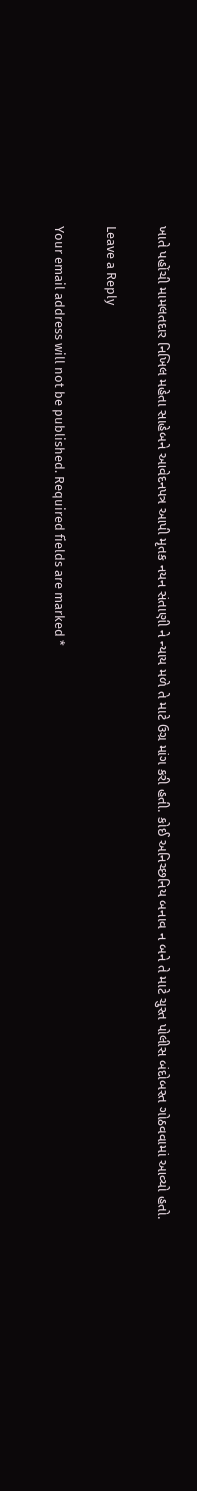ખાતે પહોંચી મામલતદાર નિખિલ મહેતા સાહેબને આવેદનપત્ર આપી મૃતક નયન સંતાણી ને ન્યાય મળે તે માટે ઉગ્ર માંગ કરી હતી. કોઈ અનિચ્છનિય બનાવ ન બને તે માટે ચુસ્ત પોલીસ બંદોબસ્ત ગોઠવવામાં આવ્યો હતો.

Leave a Reply

Your email address will not be published. Required fields are marked *